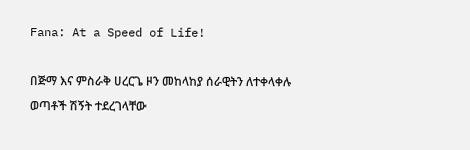Fana: At a Speed of Life!

በጅማ እና ምስራቅ ሀረርጌ ዞን መከላከያ ሰራዊትን ለተቀላቀሉ ወጣቶች ሽኝት ተደረገላቸው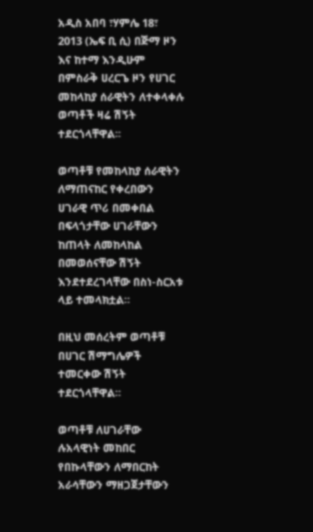አዲስ አበባ ፣ሃምሌ 18፣ 2013 (ኤፍ ቢ ሲ) በጅማ ዞን እና ከተማ እንዲሁም በምስራቅ ሀረርጌ ዞን የሀገር መከላከያ ሰራዊትን ለተቀላቀሉ ወጣቶች ዛሬ ሽኝት ተደርጎላቸዋል፡፡

ወጣቶቹ የመከላከያ ሰራዊትን ለማጠናከር የቀረበውን ሀገራዊ ጥሪ በመቀበል በፍላጎታቸው ሀገራቸውን ከጠላት ለመከላከል በመወሰናቸው ሽኝት እንደተደረገላቸው በስነ-ስርአቱ ላይ ተመላክቷል።

በዚህ መሰረትም ወጣቶቹ በሀገር ሽማግሌዎች ተመርቀው ሽኝት ተደርጎላቸዋል።

ወጣቶቹ ለሀገራቸው ሉአላዊነት መከበር የበኩላቸውን ለማበርከት አራሳቸውን ማዘጋጀታቸውን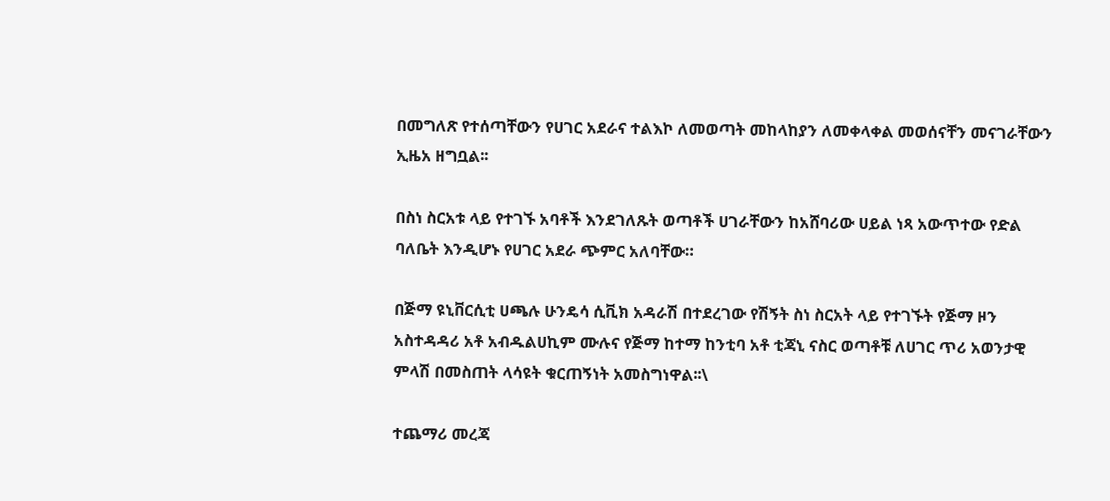በመግለጽ የተሰጣቸውን የሀገር አደራና ተልእኮ ለመወጣት መከላከያን ለመቀላቀል መወሰናቸን መናገራቸውን ኢዜአ ዘግቧል፡፡

በስነ ስርአቱ ላይ የተገኙ አባቶች እንደገለጹት ወጣቶች ሀገራቸውን ከአሸባሪው ሀይል ነጻ አውጥተው የድል ባለቤት እንዲሆኑ የሀገር አደራ ጭምር አለባቸው።

በጅማ ዩኒቨርሲቲ ሀጫሉ ሁንዴሳ ሲቪክ አዳራሽ በተደረገው የሽኝት ስነ ስርአት ላይ የተገኙት የጅማ ዞን አስተዳዳሪ አቶ አብዱልሀኪም ሙሉና የጅማ ከተማ ከንቲባ አቶ ቲጃኒ ናስር ወጣቶቹ ለሀገር ጥሪ አወንታዊ ምላሽ በመስጠት ላሳዩት ቁርጠኝነት አመስግነዋል፡፡\

ተጨማሪ መረጃ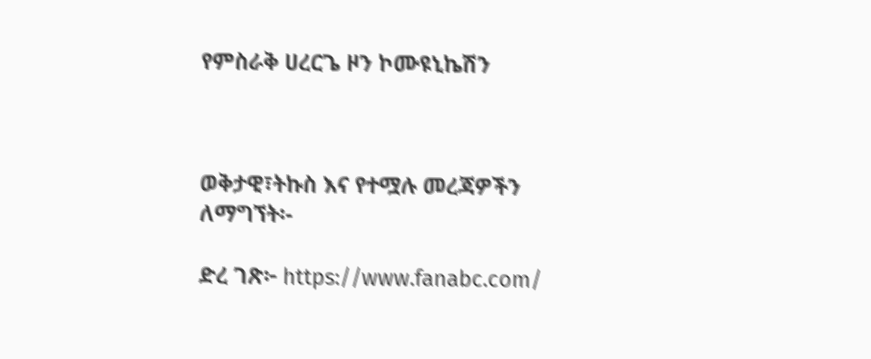የምስራቅ ሀረርጌ ዞን ኮሙዩኒኬሽን



ወቅታዊ፣ትኩስ እና የተሟሉ መረጃዎችን ለማግኘት፡-

ድረ ገጽ፦ https://www.fanabc.com/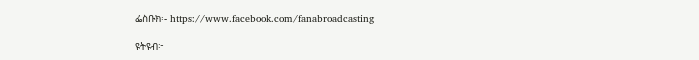ፌስቡክ፡- https://www.facebook.com/fanabroadcasting

ዩትዩብ፦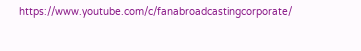https://www.youtube.com/c/fanabroadcastingcorporate/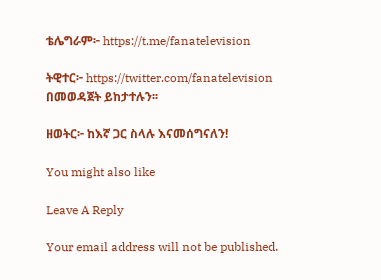ቴሌግራም፦ https://t.me/fanatelevision

ትዊተር፦ https://twitter.com/fanatelevision በመወዳጀት ይከታተሉን፡፡

ዘወትር፦ ከእኛ ጋር ስላሉ እናመሰግናለን!

You might also like

Leave A Reply

Your email address will not be published.